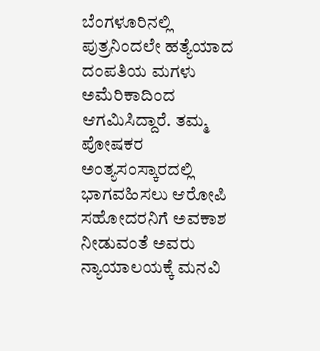ಬೆಂಗಳೂರಿನಲ್ಲಿ ಪುತ್ರನಿಂದಲೇ ಹತ್ಯೆಯಾದ ದಂಪತಿಯ ಮಗಳು ಅಮೆರಿಕಾದಿಂದ ಆಗಮಿಸಿದ್ದಾರೆ. ತಮ್ಮ ಪೋಷಕರ ಅಂತ್ಯಸಂಸ್ಕಾರದಲ್ಲಿ ಭಾಗವಹಿಸಲು ಆರೋಪಿ ಸಹೋದರನಿಗೆ ಅವಕಾಶ ನೀಡುವಂತೆ ಅವರು ನ್ಯಾಯಾಲಯಕ್ಕೆ ಮನವಿ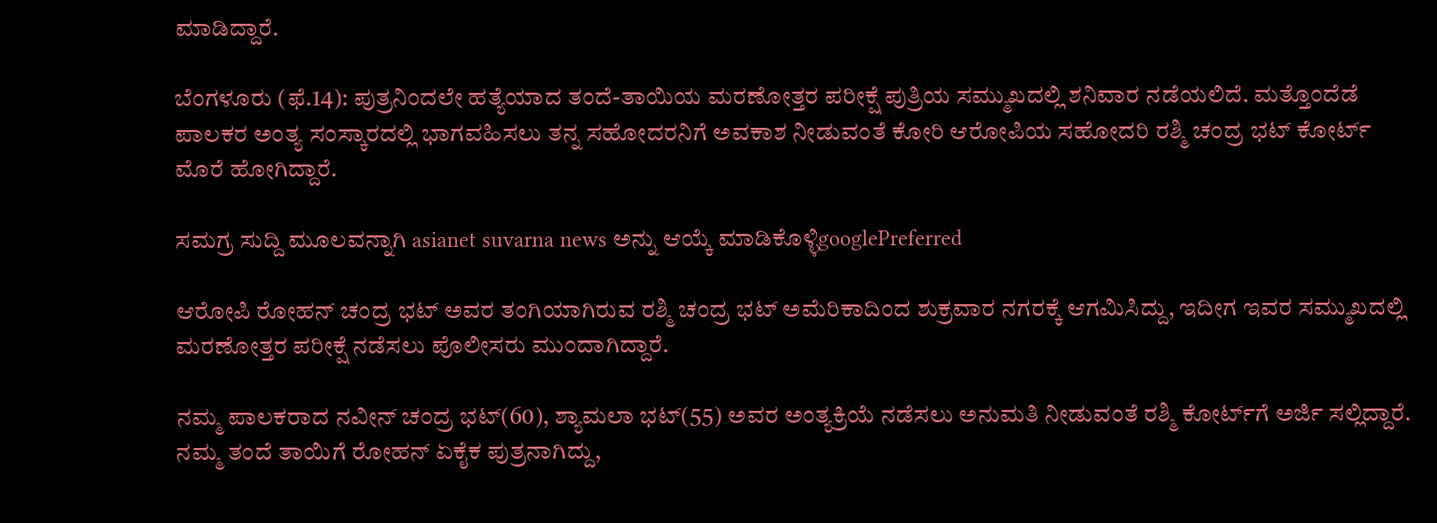ಮಾಡಿದ್ದಾರೆ.

ಬೆಂಗಳೂರು (ಫೆ.14): ಪುತ್ರನಿಂದಲೇ ಹತ್ಯೆಯಾದ ತಂದೆ-ತಾಯಿಯ ಮರಣೋತ್ತರ ಪರೀಕ್ಷೆ ಪುತ್ರಿಯ ಸಮ್ಮುಖದಲ್ಲಿ ಶನಿವಾರ ನಡೆಯಲಿದೆ. ಮತ್ತೊಂದೆಡೆ ಪಾಲಕರ ಅಂತ್ಯ ಸಂಸ್ಕಾರದಲ್ಲಿ ಭಾಗವಹಿಸಲು ತನ್ನ ಸಹೋದರನಿಗೆ ಅವಕಾಶ ನೀಡುವಂತೆ ಕೋರಿ ಆರೋಪಿಯ ಸಹೋದರಿ ರಶ್ಮಿ ಚಂದ್ರ ಭಟ್‌ ಕೋರ್ಟ್‌ ಮೊರೆ ಹೋಗಿದ್ದಾರೆ.

ಸಮಗ್ರ ಸುದ್ದಿ ಮೂಲವನ್ನಾಗಿ asianet suvarna news ಅನ್ನು ಆಯ್ಕೆ ಮಾಡಿಕೊಳ್ಳಿgooglePreferred

ಆರೋಪಿ ರೋಹನ್‌ ಚಂದ್ರ ಭಟ್‌ ಅವರ ತಂಗಿಯಾಗಿರುವ ರಶ್ಮಿ ಚಂದ್ರ ಭಟ್‌ ಅಮೆರಿಕಾದಿಂದ ಶುಕ್ರವಾರ ನಗರಕ್ಕೆ ಆಗಮಿಸಿದ್ದು, ಇದೀಗ ಇವರ ಸಮ್ಮುಖದಲ್ಲಿ ಮರಣೋತ್ತರ ಪರೀಕ್ಷೆ ನಡೆಸಲು ಪೊಲೀಸರು ಮುಂದಾಗಿದ್ದಾರೆ.

ನಮ್ಮ ಪಾಲಕರಾದ ನವೀನ್‌ ಚಂದ್ರ ಭಟ್‌(60), ಶ್ಯಾಮಲಾ ಭಟ್‌(55) ಅವರ ಅಂತ್ಯಕ್ರಿಯೆ ನಡೆಸಲು ಅನುಮತಿ ನೀಡುವಂತೆ ರಶ್ಮಿ ಕೋರ್ಟ್‌ಗೆ ಅರ್ಜಿ ಸಲ್ಲಿದ್ದಾರೆ. ನಮ್ಮ ತಂದೆ ತಾಯಿಗೆ ರೋಹನ್‌ ಏಕೈಕ ಪುತ್ರನಾಗಿದ್ದು,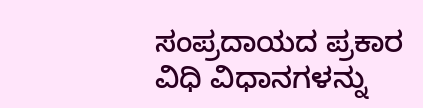ಸಂಪ್ರದಾಯದ ಪ್ರಕಾರ ವಿಧಿ ವಿಧಾನಗಳನ್ನು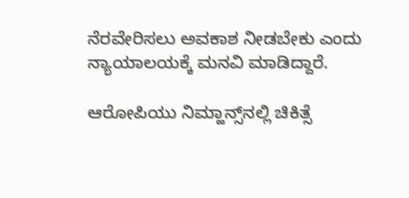ನೆರವೇರಿಸಲು ಅವಕಾಶ ನೀಡಬೇಕು ಎಂದು ನ್ಯಾಯಾಲಯಕ್ಕೆ ಮನವಿ ಮಾಡಿದ್ದಾರೆ.

ಆರೋಪಿಯು ನಿಮ್ಹಾನ್ಸ್‌ನಲ್ಲಿ ಚಿಕಿತ್ಸೆ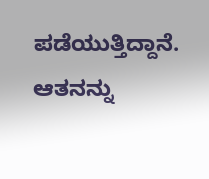ಪಡೆಯುತ್ತಿದ್ದಾನೆ. ಆತನನ್ನು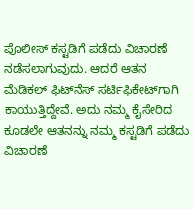ಪೊಲೀಸ್‌ ಕಸ್ಟಡಿಗೆ ಪಡೆದು ವಿಚಾರಣೆ ನಡೆಸಲಾಗುವುದು. ಆದರೆ ಆತನ ಮೆಡಿಕಲ್‌ ಫಿಟ್‌ನೆಸ್‌ ಸರ್ಟಿಫಿಕೇಟ್‌ಗಾಗಿ ಕಾಯುತ್ತಿದ್ದೇವೆ. ಅದು ನಮ್ಮ ಕೈಸೇರಿದ ಕೂಡಲೇ ಆತನನ್ನು ನಮ್ಮ ಕಸ್ಟಡಿಗೆ ಪಡೆದು ವಿಚಾರಣೆ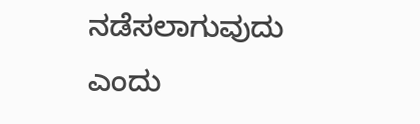ನಡೆಸಲಾಗುವುದು ಎಂದು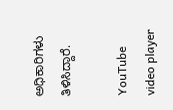ಅಧಿಕಾರಿಗಳು ತಿಳಿಸಿದ್ದಾರೆ.

YouTube video player